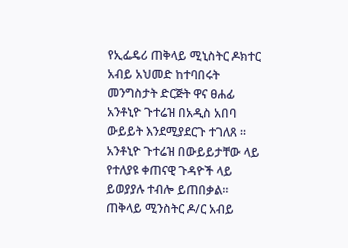የኢፌዴሪ ጠቅላይ ሚኒስትር ዶክተር አብይ አህመድ ከተባበሩት መንግስታት ድርጅት ዋና ፀሐፊ አንቶኒዮ ጉተሬዝ በአዲስ አበባ ውይይት እንደሚያደርጉ ተገለጸ ።
አንቶኒዮ ጉተሬዝ በውይይታቸው ላይ የተለያዩ ቀጠናዊ ጉዳዮች ላይ ይወያያሉ ተብሎ ይጠበቃል።
ጠቅላይ ሚንስትር ዶ/ር አብይ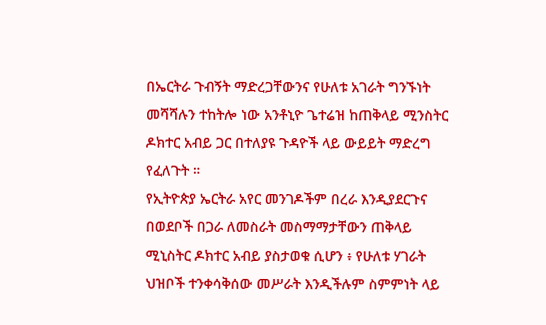በኤርትራ ጉብኝት ማድረጋቸውንና የሁለቱ አገራት ግንኙነት መሻሻሉን ተከትሎ ነው አንቶኒዮ ጌተሬዝ ከጠቅላይ ሚንስትር ዶክተር አብይ ጋር በተለያዩ ጉዳዮች ላይ ውይይት ማድረግ የፈለጉት ።
የኢትዮጵያ ኤርትራ አየር መንገዶችም በረራ እንዲያደርጉና በወደቦች በጋራ ለመስራት መስማማታቸውን ጠቅላይ ሚኒስትር ዶክተር አብይ ያስታወቁ ሲሆን ፥ የሁለቱ ሃገራት ህዝቦች ተንቀሳቅሰው መሥራት እንዲችሉም ስምምነት ላይ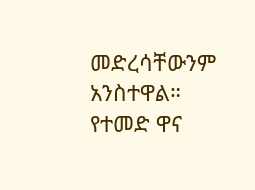መድረሳቸውንም አንስተዋል።
የተመድ ዋና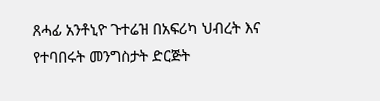ጸሓፊ አንቶኒዮ ጉተሬዝ በአፍሪካ ህብረት እና የተባበሩት መንግስታት ድርጅት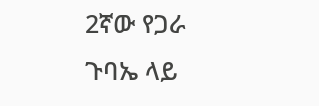2ኛው የጋራ ጉባኤ ላይ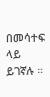በመሳተፍ ላይ ይገኛሉ ።